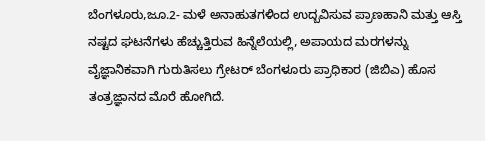ಬೆಂಗಳೂರು,ಜೂ.2- ಮಳೆ ಅನಾಹುತಗಳಿಂದ ಉದ್ಬವಿಸುವ ಪ್ರಾಣಹಾನಿ ಮತ್ತು ಆಸ್ತಿ ನಷ್ಟದ ಘಟನೆಗಳು ಹೆಚ್ಚುತ್ತಿರುವ ಹಿನ್ನೆಲೆಯಲ್ಲಿ, ಅಪಾಯದ ಮರಗಳನ್ನು ವೈಜ್ಞಾನಿಕವಾಗಿ ಗುರುತಿಸಲು ಗ್ರೇಟರ್ ಬೆಂಗಳೂರು ಪ್ರಾಧಿಕಾರ (ಜಿಬಿಎ) ಹೊಸ ತಂತ್ರಜ್ಞಾನದ ಮೊರೆ ಹೋಗಿದೆ.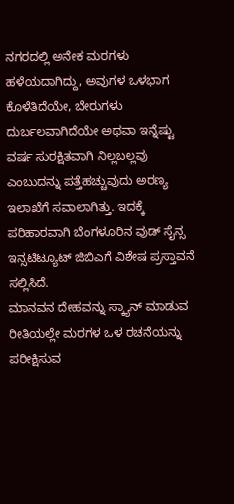ನಗರದಲ್ಲಿ ಅನೇಕ ಮರಗಳು ಹಳೆಯದಾಗಿದ್ದು, ಅವುಗಳ ಒಳಭಾಗ ಕೊಳೆತಿದೆಯೇ, ಬೇರುಗಳು ದುರ್ಬಲವಾಗಿದೆಯೇ ಅಥವಾ ಇನ್ನೆಷ್ಟು ವರ್ಷ ಸುರಕ್ಷಿತವಾಗಿ ನಿಲ್ಲಬಲ್ಲವು ಎಂಬುದನ್ನು ಪತ್ತೆಹಚ್ಚುವುದು ಅರಣ್ಯ ಇಲಾಖೆಗೆ ಸವಾಲಾಗಿತ್ತು. ಇದಕ್ಕೆ ಪರಿಹಾರವಾಗಿ ಬೆಂಗಳೂರಿನ ವುಡ್ ಸೈನ್ಸ ಇನ್ಸಟಿಟ್ಯೂಟ್ ಜಿಬಿಎಗೆ ವಿಶೇಷ ಪ್ರಸ್ತಾವನೆ ಸಲ್ಲಿಸಿದೆ.
ಮಾನವನ ದೇಹವನ್ನು ಸ್ಕ್ಯಾನ್ ಮಾಡುವ ರೀತಿಯಲ್ಲೇ ಮರಗಳ ಒಳ ರಚನೆಯನ್ನು ಪರೀಕ್ಷಿಸುವ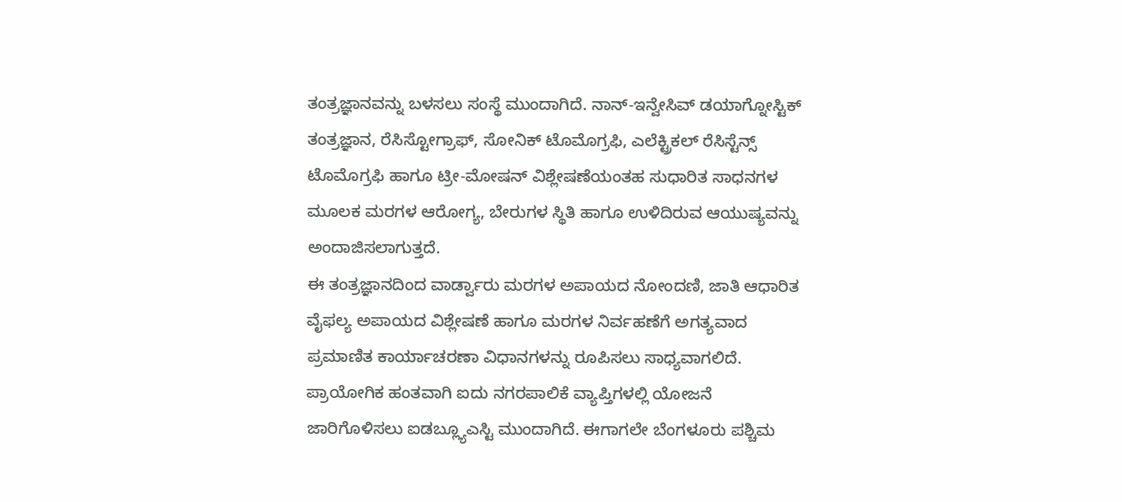ತಂತ್ರಜ್ಞಾನವನ್ನು ಬಳಸಲು ಸಂಸ್ಥೆ ಮುಂದಾಗಿದೆ. ನಾನ್-ಇನ್ವೇಸಿವ್ ಡಯಾಗ್ನೋಸ್ಟಿಕ್ ತಂತ್ರಜ್ಞಾನ, ರೆಸಿಸ್ಟೋಗ್ರಾಫ್, ಸೋನಿಕ್ ಟೊಮೊಗ್ರಫಿ, ಎಲೆಕ್ಟ್ರಿಕಲ್ ರೆಸಿಸ್ಟೆನ್ಸ್ ಟೊಮೊಗ್ರಫಿ ಹಾಗೂ ಟ್ರೀ-ಮೋಷನ್ ವಿಶ್ಲೇಷಣೆಯಂತಹ ಸುಧಾರಿತ ಸಾಧನಗಳ ಮೂಲಕ ಮರಗಳ ಆರೋಗ್ಯ, ಬೇರುಗಳ ಸ್ಥಿತಿ ಹಾಗೂ ಉಳಿದಿರುವ ಆಯುಷ್ಯವನ್ನು ಅಂದಾಜಿಸಲಾಗುತ್ತದೆ.
ಈ ತಂತ್ರಜ್ಞಾನದಿಂದ ವಾರ್ಡ್ವಾರು ಮರಗಳ ಅಪಾಯದ ನೋಂದಣಿ, ಜಾತಿ ಆಧಾರಿತ ವೈಫಲ್ಯ ಅಪಾಯದ ವಿಶ್ಲೇಷಣೆ ಹಾಗೂ ಮರಗಳ ನಿರ್ವಹಣೆಗೆ ಅಗತ್ಯವಾದ ಪ್ರಮಾಣಿತ ಕಾರ್ಯಾಚರಣಾ ವಿಧಾನಗಳನ್ನು ರೂಪಿಸಲು ಸಾಧ್ಯವಾಗಲಿದೆ.
ಪ್ರಾಯೋಗಿಕ ಹಂತವಾಗಿ ಐದು ನಗರಪಾಲಿಕೆ ವ್ಯಾಪ್ತಿಗಳಲ್ಲಿ ಯೋಜನೆ ಜಾರಿಗೊಳಿಸಲು ಐಡಬ್ಲ್ಯೂಎಸ್ಟಿ ಮುಂದಾಗಿದೆ. ಈಗಾಗಲೇ ಬೆಂಗಳೂರು ಪಶ್ಚಿಮ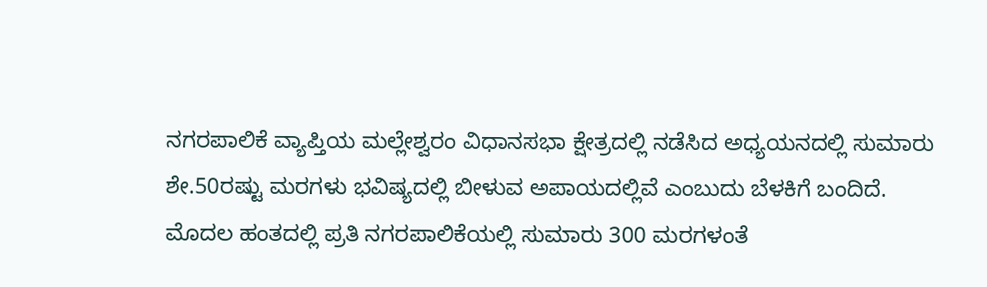ನಗರಪಾಲಿಕೆ ವ್ಯಾಪ್ತಿಯ ಮಲ್ಲೇಶ್ವರಂ ವಿಧಾನಸಭಾ ಕ್ಷೇತ್ರದಲ್ಲಿ ನಡೆಸಿದ ಅಧ್ಯಯನದಲ್ಲಿ ಸುಮಾರು ಶೇ.50ರಷ್ಟು ಮರಗಳು ಭವಿಷ್ಯದಲ್ಲಿ ಬೀಳುವ ಅಪಾಯದಲ್ಲಿವೆ ಎಂಬುದು ಬೆಳಕಿಗೆ ಬಂದಿದೆ.
ಮೊದಲ ಹಂತದಲ್ಲಿ ಪ್ರತಿ ನಗರಪಾಲಿಕೆಯಲ್ಲಿ ಸುಮಾರು 300 ಮರಗಳಂತೆ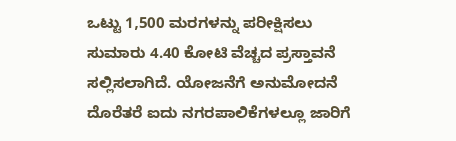ಒಟ್ಟು 1,500 ಮರಗಳನ್ನು ಪರೀಕ್ಷಿಸಲು ಸುಮಾರು 4.40 ಕೋಟಿ ವೆಚ್ಚದ ಪ್ರಸ್ತಾವನೆ ಸಲ್ಲಿಸಲಾಗಿದೆ. ಯೋಜನೆಗೆ ಅನುಮೋದನೆ ದೊರೆತರೆ ಐದು ನಗರಪಾಲಿಕೆಗಳಲ್ಲೂ ಜಾರಿಗೆ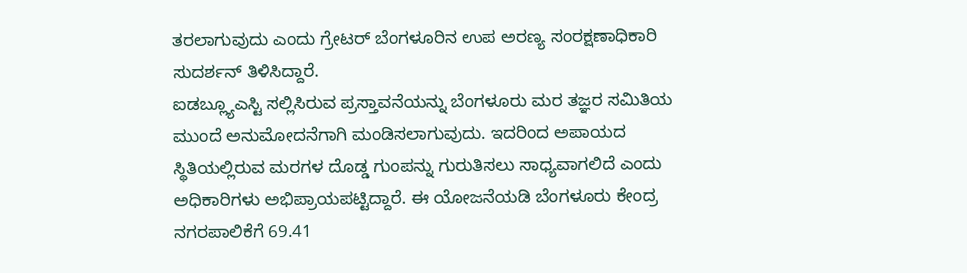ತರಲಾಗುವುದು ಎಂದು ಗ್ರೇಟರ್ ಬೆಂಗಳೂರಿನ ಉಪ ಅರಣ್ಯ ಸಂರಕ್ಷಣಾಧಿಕಾರಿ ಸುದರ್ಶನ್ ತಿಳಿಸಿದ್ದಾರೆ.
ಐಡಬ್ಲ್ಯೂಎಸ್ಟಿ ಸಲ್ಲಿಸಿರುವ ಪ್ರಸ್ತಾವನೆಯನ್ನು ಬೆಂಗಳೂರು ಮರ ತಜ್ಞರ ಸಮಿತಿಯ ಮುಂದೆ ಅನುಮೋದನೆಗಾಗಿ ಮಂಡಿಸಲಾಗುವುದು. ಇದರಿಂದ ಅಪಾಯದ ಸ್ಥಿತಿಯಲ್ಲಿರುವ ಮರಗಳ ದೊಡ್ಡ ಗುಂಪನ್ನು ಗುರುತಿಸಲು ಸಾಧ್ಯವಾಗಲಿದೆ ಎಂದು ಅಧಿಕಾರಿಗಳು ಅಭಿಪ್ರಾಯಪಟ್ಟಿದ್ದಾರೆ. ಈ ಯೋಜನೆಯಡಿ ಬೆಂಗಳೂರು ಕೇಂದ್ರ ನಗರಪಾಲಿಕೆಗೆ 69.41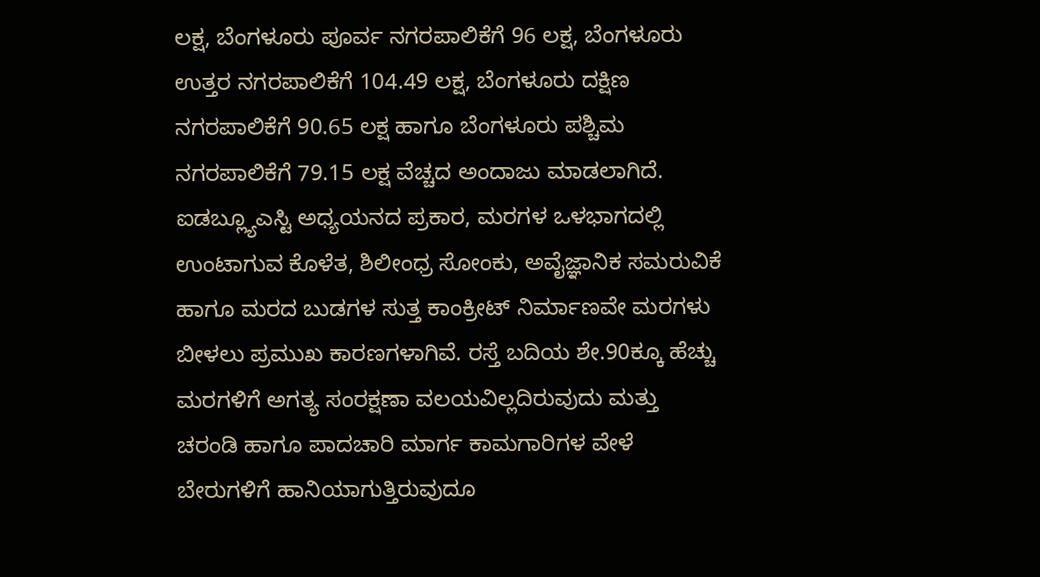ಲಕ್ಷ, ಬೆಂಗಳೂರು ಪೂರ್ವ ನಗರಪಾಲಿಕೆಗೆ 96 ಲಕ್ಷ, ಬೆಂಗಳೂರು ಉತ್ತರ ನಗರಪಾಲಿಕೆಗೆ 104.49 ಲಕ್ಷ, ಬೆಂಗಳೂರು ದಕ್ಷಿಣ ನಗರಪಾಲಿಕೆಗೆ 90.65 ಲಕ್ಷ ಹಾಗೂ ಬೆಂಗಳೂರು ಪಶ್ಚಿಮ ನಗರಪಾಲಿಕೆಗೆ 79.15 ಲಕ್ಷ ವೆಚ್ಚದ ಅಂದಾಜು ಮಾಡಲಾಗಿದೆ.
ಐಡಬ್ಲ್ಯೂಎಸ್ಟಿ ಅಧ್ಯಯನದ ಪ್ರಕಾರ, ಮರಗಳ ಒಳಭಾಗದಲ್ಲಿ ಉಂಟಾಗುವ ಕೊಳೆತ, ಶಿಲೀಂಧ್ರ ಸೋಂಕು, ಅವೈಜ್ಞಾನಿಕ ಸಮರುವಿಕೆ ಹಾಗೂ ಮರದ ಬುಡಗಳ ಸುತ್ತ ಕಾಂಕ್ರೀಟ್ ನಿರ್ಮಾಣವೇ ಮರಗಳು ಬೀಳಲು ಪ್ರಮುಖ ಕಾರಣಗಳಾಗಿವೆ. ರಸ್ತೆ ಬದಿಯ ಶೇ.90ಕ್ಕೂ ಹೆಚ್ಚು ಮರಗಳಿಗೆ ಅಗತ್ಯ ಸಂರಕ್ಷಣಾ ವಲಯವಿಲ್ಲದಿರುವುದು ಮತ್ತು ಚರಂಡಿ ಹಾಗೂ ಪಾದಚಾರಿ ಮಾರ್ಗ ಕಾಮಗಾರಿಗಳ ವೇಳೆ ಬೇರುಗಳಿಗೆ ಹಾನಿಯಾಗುತ್ತಿರುವುದೂ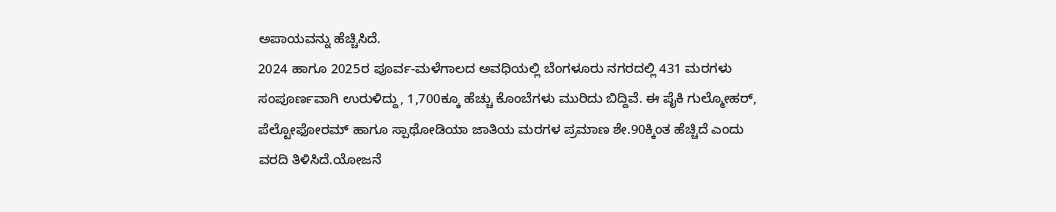ಅಪಾಯವನ್ನು ಹೆಚ್ಚಿಸಿದೆ.
2024 ಹಾಗೂ 2025ರ ಪೂರ್ವ-ಮಳೆಗಾಲದ ಅವಧಿಯಲ್ಲಿ ಬೆಂಗಳೂರು ನಗರದಲ್ಲಿ 431 ಮರಗಳು ಸಂಪೂರ್ಣವಾಗಿ ಉರುಳಿದ್ದು, 1,700ಕ್ಕೂ ಹೆಚ್ಚು ಕೊಂಬೆಗಳು ಮುರಿದು ಬಿದ್ದಿವೆ. ಈ ಪೈಕಿ ಗುಲ್ಮೋಹರ್, ಪೆಲ್ಟೋಫೋರಮ್ ಹಾಗೂ ಸ್ಪಾಥೋಡಿಯಾ ಜಾತಿಯ ಮರಗಳ ಪ್ರಮಾಣ ಶೇ.90ಕ್ಕಿಂತ ಹೆಚ್ಚಿದೆ ಎಂದು ವರದಿ ತಿಳಿಸಿದೆ.ಯೋಜನೆ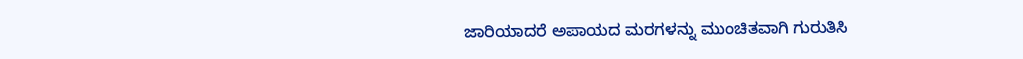ಜಾರಿಯಾದರೆ ಅಪಾಯದ ಮರಗಳನ್ನು ಮುಂಚಿತವಾಗಿ ಗುರುತಿಸಿ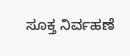ಸೂಕ್ತ ನಿರ್ವಹಣೆ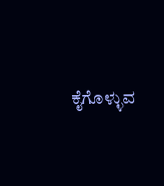ಕೈಗೊಳ್ಳುವ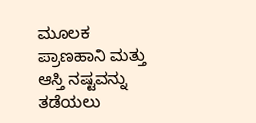ಮೂಲಕ ಪ್ರಾಣಹಾನಿ ಮತ್ತು ಆಸ್ತಿ ನಷ್ಟವನ್ನು ತಡೆಯಲು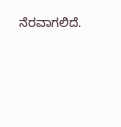ನೆರವಾಗಲಿದೆ.